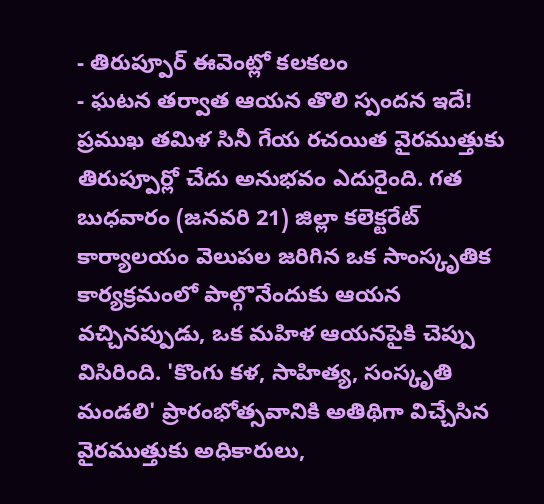- తిరుప్పూర్ ఈవెంట్లో కలకలం
- ఘటన తర్వాత ఆయన తొలి స్పందన ఇదే!
ప్రముఖ తమిళ సినీ గేయ రచయిత వైరముత్తుకు తిరుప్పూర్లో చేదు అనుభవం ఎదురైంది. గత బుధవారం (జనవరి 21) జిల్లా కలెక్టరేట్ కార్యాలయం వెలుపల జరిగిన ఒక సాంస్కృతిక కార్యక్రమంలో పాల్గొనేందుకు ఆయన వచ్చినప్పుడు, ఒక మహిళ ఆయనపైకి చెప్పు విసిరింది. 'కొంగు కళ, సాహిత్య, సంస్కృతి మండలి' ప్రారంభోత్సవానికి అతిథిగా విచ్చేసిన వైరముత్తుకు అధికారులు,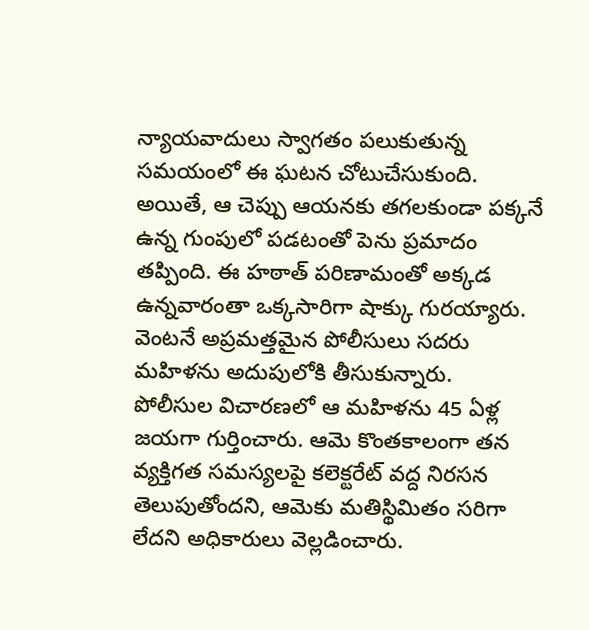న్యాయవాదులు స్వాగతం పలుకుతున్న సమయంలో ఈ ఘటన చోటుచేసుకుంది. అయితే, ఆ చెప్పు ఆయనకు తగలకుండా పక్కనే ఉన్న గుంపులో పడటంతో పెను ప్రమాదం తప్పింది. ఈ హఠాత్ పరిణామంతో అక్కడ ఉన్నవారంతా ఒక్కసారిగా షాక్కు గురయ్యారు. వెంటనే అప్రమత్తమైన పోలీసులు సదరు మహిళను అదుపులోకి తీసుకున్నారు.
పోలీసుల విచారణలో ఆ మహిళను 45 ఏళ్ల జయగా గుర్తించారు. ఆమె కొంతకాలంగా తన వ్యక్తిగత సమస్యలపై కలెక్టరేట్ వద్ద నిరసన తెలుపుతోందని, ఆమెకు మతిస్థిమితం సరిగా లేదని అధికారులు వెల్లడించారు.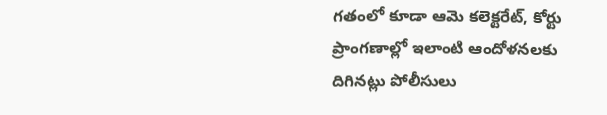గతంలో కూడా ఆమె కలెక్టరేట్, కోర్టు ప్రాంగణాల్లో ఇలాంటి ఆందోళనలకు దిగినట్లు పోలీసులు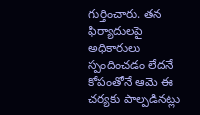గుర్తించారు. తన ఫిర్యాదులపై అధికారులు స్పందించడం లేదనే కోపంతోనే ఆమె ఈ చర్యకు పాల్పడినట్లు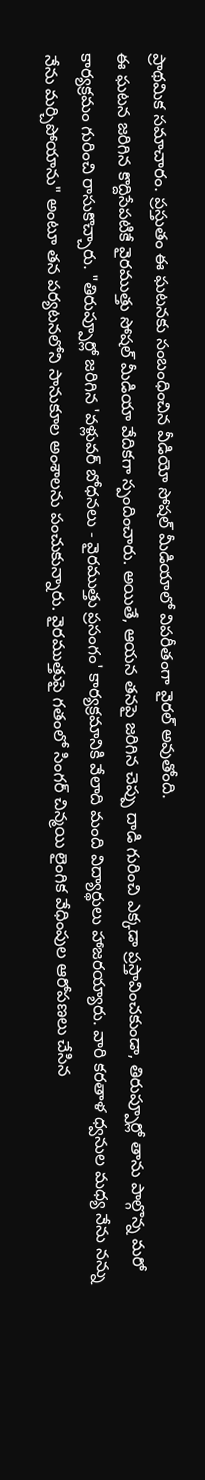ప్రాథమిక సమాచారం. ప్రస్తుతం ఈ ఘటనకు సంబంధించిన వీడియో సోషల్ మీడియాలో విపరీతంగా వైరల్ అవుతోంది.
ఈ ఘటన జరిగిన కొద్దిసేపటికే వైరముత్తు సోషల్ మీడియా వేదికగా స్పందించారు. అయితే, ఆయన తనపై జరిగిన చెప్పు దాడి గురించి ఎక్కడా ప్రస్తావించకుండా, తిరుప్పూర్లో తాను పాల్గొన్న మరో కార్యక్రమం గురించి రాసుకొచ్చారు. "తిరుప్పూర్లో జరిగిన 'వళ్లువర్ బోధనలు - వైరముత్తు ప్రసంగం' కార్యక్రమానికి వేలాది మంది విద్యార్థులు హాజరయ్యారు. వారి కరతాళ ధ్వనుల మధ్య నేను నన్ను నేను మర్చిపోయాను" అంటూ తన పర్యటనలోని సానుకూల అంశాలను పంచుకున్నారు. వైరముత్తుపై గతంలో సింగర్ చిన్మయి లైంగిక వేధింపుల ఆరోపణలు చేసిన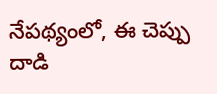నేపథ్యంలో, ఈ చెప్పు దాడి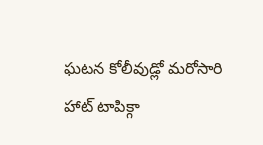ఘటన కోలీవుడ్లో మరోసారి హాట్ టాపిక్గా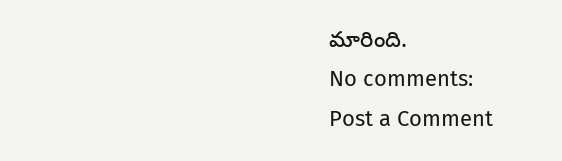మారింది.
No comments:
Post a Comment